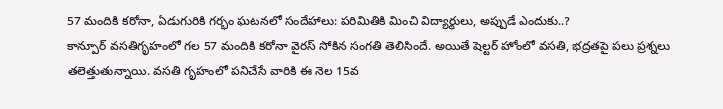57 మందికి కరోనా, ఏడుగురికి గర్భం ఘటనలో సందేహాలు: పరిమితికి మించి విద్యార్థులు, అప్పుడే ఎందుకు..?
కాన్పూర్ వసతిగృహంలో గల 57 మందికి కరోనా వైరస్ సోకిన సంగతి తెలిసిందే. అయితే షెల్టర్ హోంలో వసతి, భద్రతపై పలు ప్రశ్నలు తలెత్తుతున్నాయి. వసతి గృహంలో పనిచేసే వారికి ఈ నెల 15వ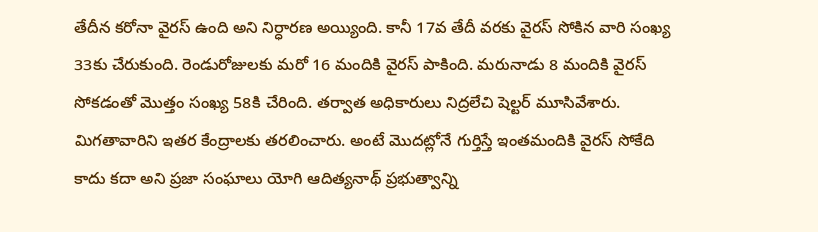తేదీన కరోనా వైరస్ ఉంది అని నిర్ధారణ అయ్యింది. కానీ 17వ తేదీ వరకు వైరస్ సోకిన వారి సంఖ్య 33కు చేరుకుంది. రెండురోజులకు మరో 16 మందికి వైరస్ పాకింది. మరునాడు 8 మందికి వైరస్ సోకడంతో మొత్తం సంఖ్య 58కి చేరింది. తర్వాత అధికారులు నిద్రలేచి షెల్టర్ మూసివేశారు. మిగతావారిని ఇతర కేంద్రాలకు తరలించారు. అంటే మొదట్లోనే గుర్తిస్తే ఇంతమందికి వైరస్ సోకేది కాదు కదా అని ప్రజా సంఘాలు యోగి ఆదిత్యనాథ్ ప్రభుత్వాన్ని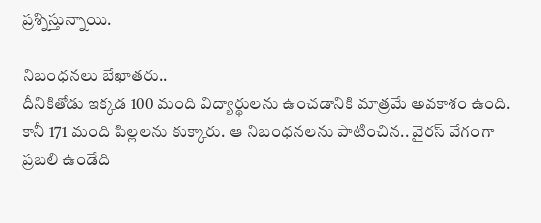ప్రశ్నిస్తున్నాయి.

నిబంధనలు బేఖాతరు..
దీనికితోడు ఇక్కడ 100 మంది విద్యార్థులను ఉంచడానికి మాత్రమే అవకాశం ఉంది. కానీ 171 మంది పిల్లలను కుక్కారు. ఆ నిబంధనలను పాటించిన.. వైరస్ వేగంగా ప్రబలి ఉండేది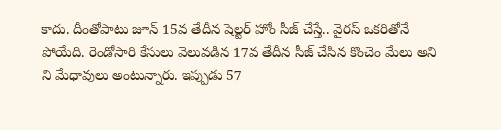కాదు. దీంతోపాటు జూన్ 15వ తేదీన షెల్టర్ హోం సీజ్ చేస్తే.. వైరస్ ఒకరితోనే పోయేది. రెండోసారి కేసులు వెలువడిన 17వ తేదీన సీజ్ చేసిన కొంచెం మేలు అని ని మేధావులు అంటున్నారు. ఇప్పుడు 57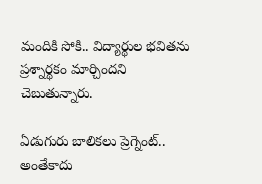మందికి సోకి.. విద్యార్థుల భవితను ప్రశ్నార్థకం మార్చిందని చెబుతున్నారు.

ఏడుగురు బాలికలు ప్రెగ్నెంట్..
అంతేకాదు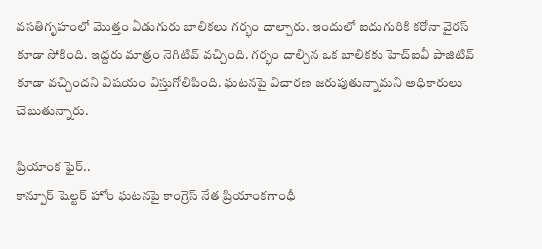వసతిగృహంలో మొత్తం ఏడుగురు బాలికలు గర్భం దాల్చారు. ఇందులో ఐదుగురికి కరోనా వైరస్ కూడా సోకింది. ఇద్దరు మాత్రం నెగిటివ్ వచ్చింది. గర్భం దాల్చిన ఒక బాలికకు హెచ్ఐవీ పాజిటివ్ కూడా వచ్చిందని విషయం విస్తుగోలిపింది. ఘటనపై విచారణ జరుపుతున్నామని అధికారులు చెబుతున్నారు.

ప్రియాంక ఫైర్..
కాన్పూర్ షెల్టర్ హోం ఘటనపై కాంగ్రెస్ నేత ప్రియాంకగాంధీ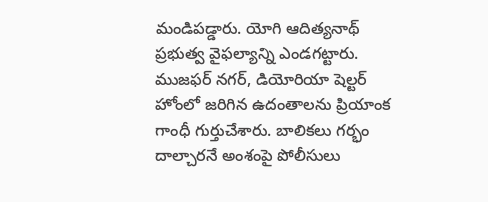మండిపడ్డారు. యోగి ఆదిత్యనాథ్ ప్రభుత్వ వైఫల్యాన్ని ఎండగట్టారు. ముజఫర్ నగర్, డియోరియా షెల్టర్ హోంలో జరిగిన ఉదంతాలను ప్రియాంక గాంధీ గుర్తుచేశారు. బాలికలు గర్భం దాల్చారనే అంశంపై పోలీసులు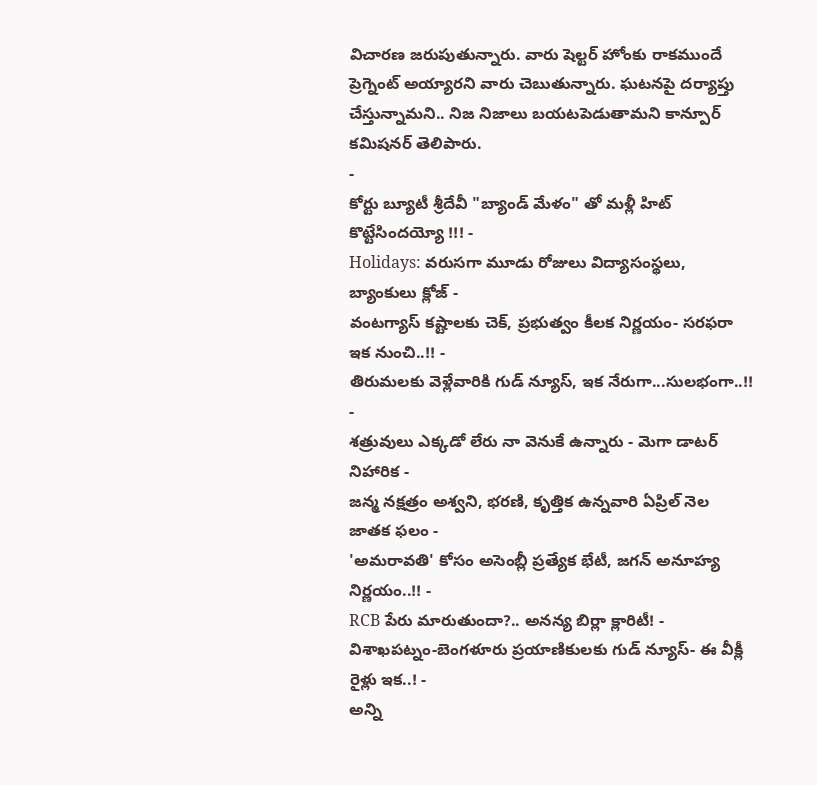విచారణ జరుపుతున్నారు. వారు షెల్టర్ హోంకు రాకముందే ప్రెగ్నెంట్ అయ్యారని వారు చెబుతున్నారు. ఘటనపై దర్యాప్తు చేస్తున్నామని.. నిజ నిజాలు బయటపెడుతామని కాన్పూర్ కమిషనర్ తెలిపారు.
-
కోర్టు బ్యూటీ శ్రీదేవీ "బ్యాండ్ మేళం" తో మళ్లీ హిట్ కొట్టేసిందయ్యో !!! -
Holidays: వరుసగా మూడు రోజులు విద్యాసంస్థలు, బ్యాంకులు క్లోజ్ -
వంటగ్యాస్ కష్టాలకు చెక్, ప్రభుత్వం కీలక నిర్ణయం- సరఫరా ఇక నుంచి..!! -
తిరుమలకు వెళ్లేవారికి గుడ్ న్యూస్, ఇక నేరుగా...సులభంగా..!! -
శత్రువులు ఎక్కడో లేరు నా వెనుకే ఉన్నారు - మెగా డాటర్ నిహారిక -
జన్మ నక్షత్రం అశ్వని, భరణి, కృత్తిక ఉన్నవారి ఏప్రిల్ నెల జాతక ఫలం -
'అమరావతి' కోసం అసెంబ్లీ ప్రత్యేక భేటీ, జగన్ అనూహ్య నిర్ణయం..!! -
RCB పేరు మారుతుందా?.. అనన్య బిర్లా క్లారిటీ! -
విశాఖపట్నం-బెంగళూరు ప్రయాణికులకు గుడ్ న్యూస్- ఈ వీక్లీ రైళ్లు ఇక..! -
అన్ని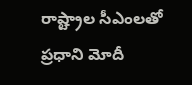రాష్ట్రాల సీఎంలతో ప్రధాని మోదీ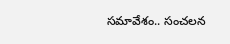సమావేశం.. సంచలన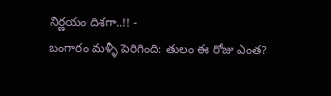నిర్ణయం దిశగా..!! -
బంగారం మళ్ళీ పెరిగింది: తులం ఈ రోజు ఎంత?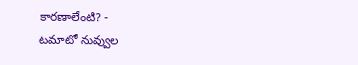కారణాలేంటి? -
టమాటో నువ్వుల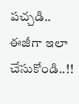పచ్చడి.. ఈజీగా ఇలా చేసుకోండి..!!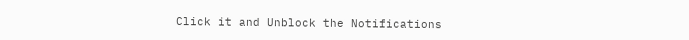Click it and Unblock the Notifications